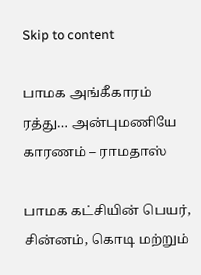Skip to content

பாமக அங்கீகாரம் ரத்து… அன்புமணியே காரணம் – ராமதாஸ்

பாமக கட்சியின் பெயர், சின்னம், கொடி மற்றும்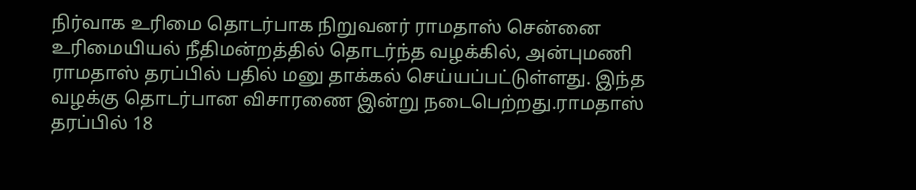நிர்வாக உரிமை தொடர்பாக நிறுவனர் ராமதாஸ் சென்னை உரிமையியல் நீதிமன்றத்தில் தொடர்ந்த வழக்கில், அன்புமணி ராமதாஸ் தரப்பில் பதில் மனு தாக்கல் செய்யப்பட்டுள்ளது. இந்த வழக்கு தொடர்பான விசாரணை இன்று நடைபெற்றது.ராமதாஸ் தரப்பில் 18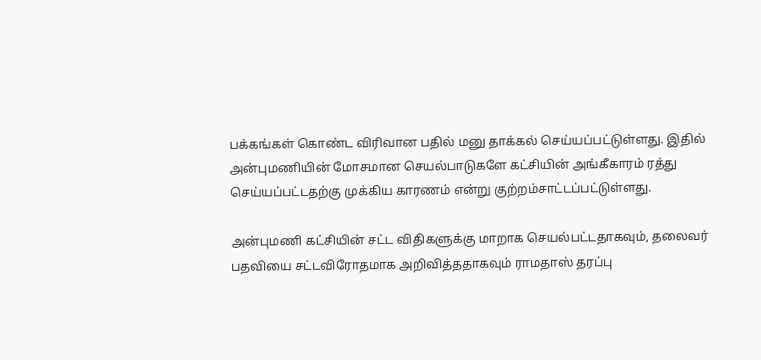பக்கங்கள் கொண்ட விரிவான பதில் மனு தாக்கல் செய்யப்பட்டுள்ளது. இதில் அன்புமணியின் மோசமான செயல்பாடுகளே கட்சியின் அங்கீகாரம் ரத்து செய்யப்பட்டதற்கு முக்கிய காரணம் என்று குற்றம்சாட்டப்பட்டுள்ளது.

அன்புமணி கட்சியின் சட்ட விதிகளுக்கு மாறாக செயல்பட்டதாகவும், தலைவர் பதவியை சட்டவிரோதமாக அறிவித்ததாகவும் ராமதாஸ் தரப்பு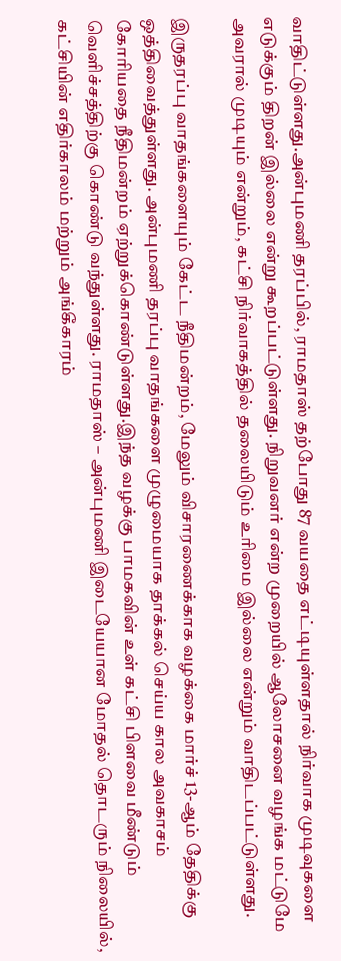வாதிட்டுள்ளது.அன்புமணி தரப்பில், ராமதாஸ் தற்போது 87 வயதை எட்டியுள்ளதால் நிர்வாக முடிவுகளை எடுக்கும் திறன் இல்லை என்று கூறப்பட்டுள்ளது. நிறுவனர் என்ற முறையில் ஆலோசனை வழங்க மட்டுமே அவரால் முடியும் என்றும், கட்சி நிர்வாகத்தில் தலையிடும் உரிமை இல்லை என்றும் வாதிடப்பட்டுள்ளது.

இருதரப்பு வாதங்களையும் கேட்ட நீதிமன்றம், மேலும் விசாரணைக்காக வழக்கை மார்ச் 13-ஆம் தேதிக்கு ஒத்திவைத்துள்ளது. அன்புமணி தரப்பு வாதங்களை முழுமையாக தாக்கல் செய்ய கால அவகாசம் கோரியதை நீதிமன்றம் ஏற்றுக்கொண்டுள்ளது.இந்த வழக்கு பாமகவின் உள் கட்சி பிளவை மீண்டும் வெளிச்சத்திற்கு கொண்டு வந்துள்ளது. ராமதாஸ் – அன்புமணி இடையேயான மோதல் தொடரும் நிலையில், கட்சியின் எதிர்காலம் மற்றும் அங்கீகாரம்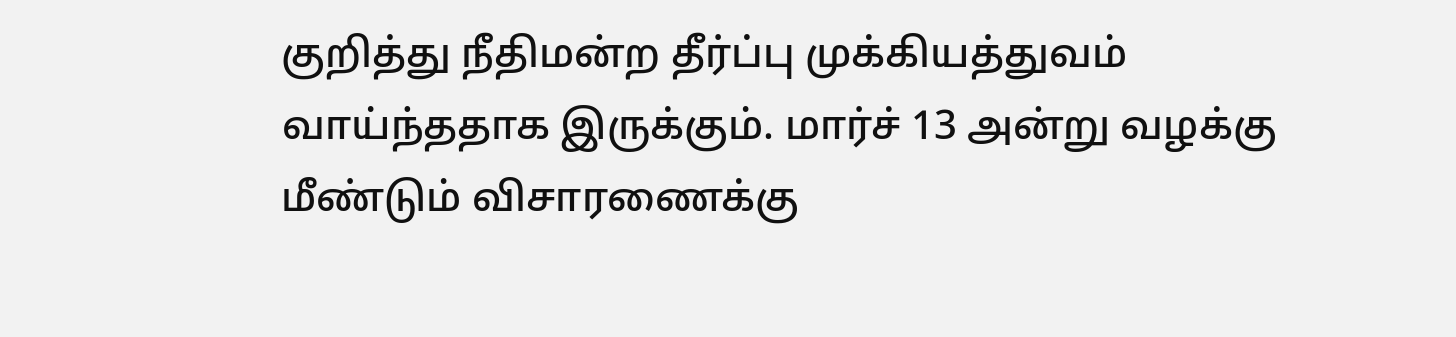குறித்து நீதிமன்ற தீர்ப்பு முக்கியத்துவம் வாய்ந்ததாக இருக்கும். மார்ச் 13 அன்று வழக்கு மீண்டும் விசாரணைக்கு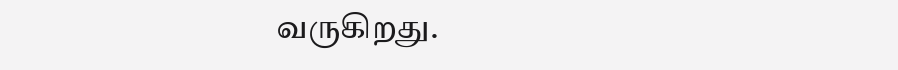வருகிறது.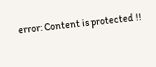error: Content is protected !!